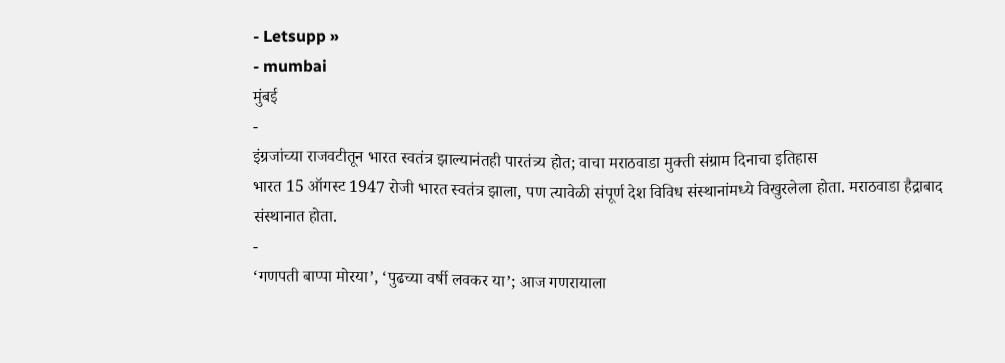- Letsupp »
- mumbai
मुंबई
-
इंग्रजांच्या राजवटीतून भारत स्वतंत्र झाल्यानंतही पारतंत्र्य होत; वाचा मराठवाडा मुक्ती संग्राम दिनाचा इतिहास
भारत 15 ऑगस्ट 1947 रोजी भारत स्वतंत्र झाला, पण त्यावेळी संपूर्ण देश विविध संस्थानांमध्ये विखुरलेला होता. मराठवाडा हैद्राबाद संस्थानात होता.
-
‘गणपती बाप्पा मोरया’, ‘पुढच्या वर्षी लवकर या’; आज गणरायाला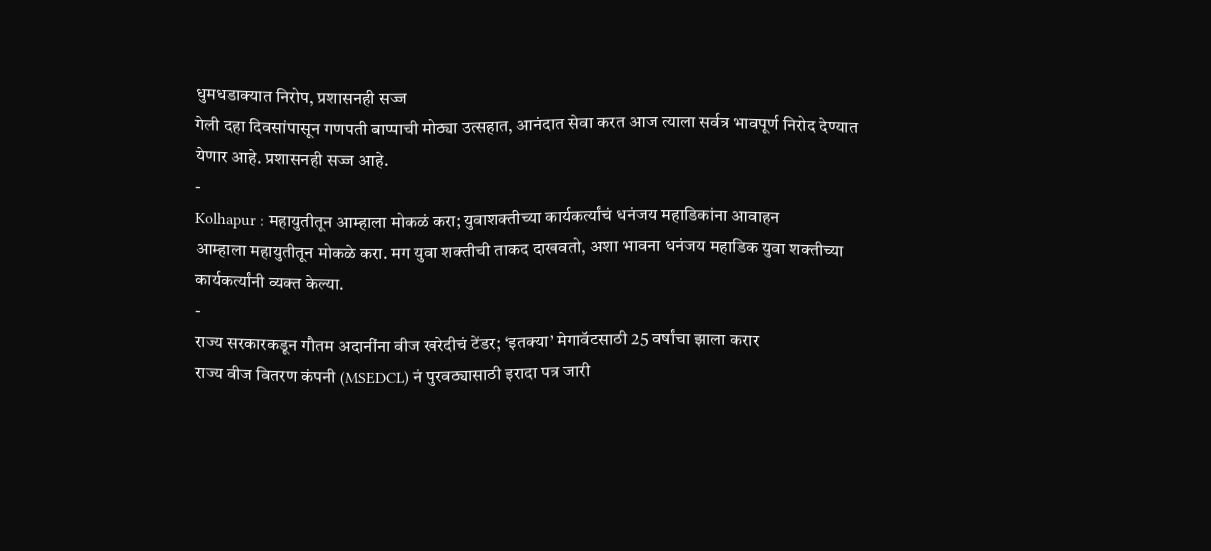धुमधडाक्यात निरोप, प्रशासनही सज्ज
गेली दहा दिवसांपासून गणपती बाप्पाची मोठ्या उत्सहात, आनंदात सेवा करत आज त्याला सर्वत्र भावपूर्ण निरोद देण्यात येणार आहे. प्रशासनही सज्ज आहे.
-
Kolhapur : महायुतीतून आम्हाला मोकळं करा; युवाशक्तीच्या कार्यकर्त्यांचं धनंजय महाडिकांना आवाहन
आम्हाला महायुतीतून मोकळे करा. मग युवा शक्तीची ताकद दाखवतो, अशा भावना धनंजय महाडिक युवा शक्तीच्या कार्यकर्त्यांनी व्यक्त केल्या.
-
राज्य सरकारकडून गौतम अदानींना वीज खरेदीचं टेंडर; ‘इतक्या’ मेगावॅटसाठी 25 वर्षांचा झाला करार
राज्य वीज वितरण कंपनी (MSEDCL) नं पुरवठ्यासाठी इरादा पत्र जारी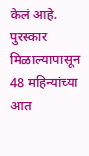केलं आहे. पुरस्कार मिळाल्यापासून 48 महिन्यांच्या आत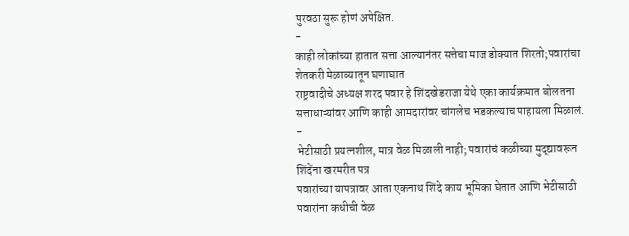पुरवठा सुरू होणं अपेक्षित.
-
काही लोकांच्या हातात सत्ता आल्यानंतर सत्तेचा माज डोक्यात शिरतो;पवारांचा शेतकरी मेळाव्यातून घणाघात
राष्ट्रवादीचे अध्यक्ष शरद पवार हे शिंदखेडराजा येथे एका कार्यक्रमात बोलतना सत्ताधाऱ्यांवर आणि काही आमदारांवर चांगलेच भडकल्याच पाहायला मिळालं.
-
भेटीसाठी प्रयत्नशील, मात्र वेळ मिळाली नाही; पवारांचं कळीच्या मुद्द्यावरून शिंदेंना खरमरीत पत्र
पवारांच्या यापत्रावर आता एकनाथ शिंदे काय भूमिका घेतात आणि भेटीसाठी पवारांना कधीची वेळ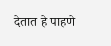देतात हे पाहणे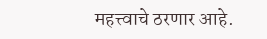महत्त्वाचे ठरणार आहे.